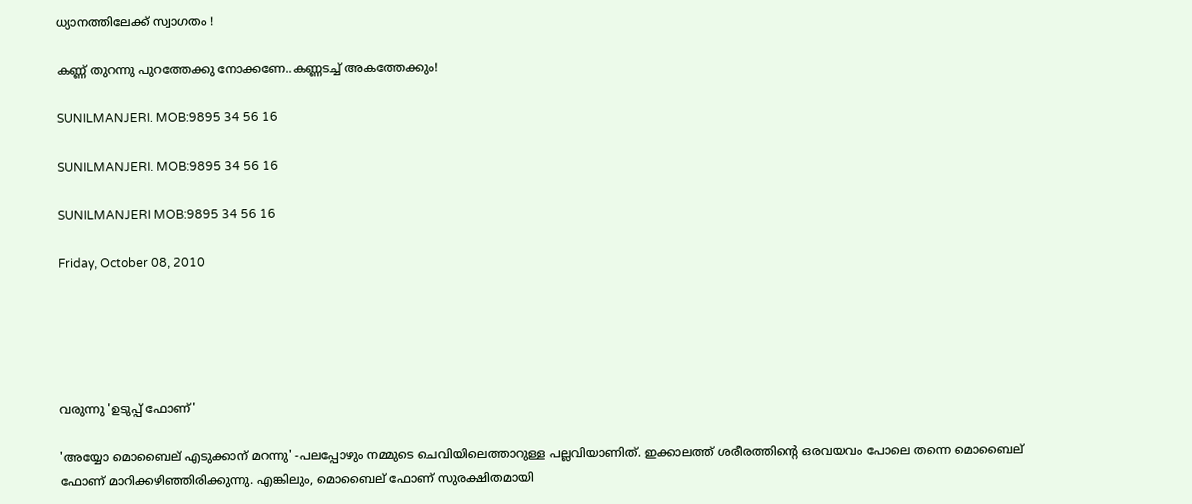ധ്യാനത്തിലേക്ക് സ്വാഗതം !

കണ്ണ് തുറന്നു പുറത്തേക്കു നോക്കണേ..കണ്ണടച്ച് അകത്തേക്കും!

SUNILMANJERI. MOB:9895 34 56 16

SUNILMANJERI. MOB:9895 34 56 16

SUNILMANJERI MOB:9895 34 56 16

Friday, October 08, 2010





വരുന്നു 'ഉടുപ്പ് ഫോണ്'

'അയ്യോ മൊബൈല് എടുക്കാന് മറന്നു' -പലപ്പോഴും നമ്മുടെ ചെവിയിലെത്താറുള്ള പല്ലവിയാണിത്. ഇക്കാലത്ത് ശരീരത്തിന്റെ ഒരവയവം പോലെ തന്നെ മൊബൈല് ഫോണ് മാറിക്കഴിഞ്ഞിരിക്കുന്നു. എങ്കിലും, മൊബൈല് ഫോണ് സുരക്ഷിതമായി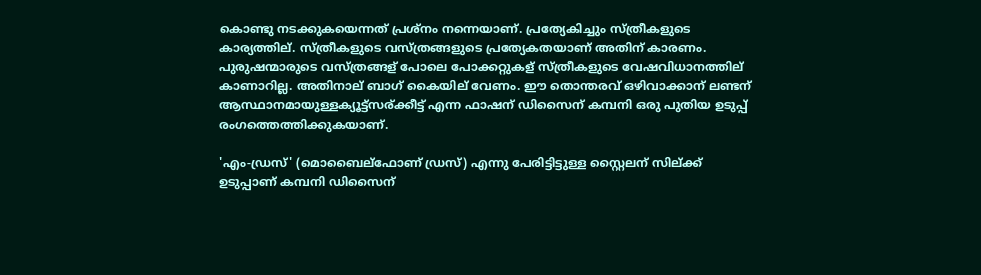കൊണ്ടു നടക്കുകയെന്നത് പ്രശ്നം നന്നെയാണ്. പ്രത്യേകിച്ചും സ്ത്രീകളുടെ കാര്യത്തില്. സ്ത്രീകളുടെ വസ്ത്രങ്ങളുടെ പ്രത്യേകതയാണ് അതിന് കാരണം. പുരുഷന്മാരുടെ വസ്ത്രങ്ങള് പോലെ പോക്കറ്റുകള് സ്ത്രീകളുടെ വേഷവിധാനത്തില് കാണാറില്ല. അതിനാല് ബാഗ് കൈയില് വേണം. ഈ തൊന്തരവ് ഒഴിവാക്കാന് ലണ്ടന് ആസ്ഥാനമായുള്ളക്യൂട്ട്സര്ക്കീട്ട് എന്ന ഫാഷന് ഡിസൈന് കമ്പനി ഒരു പുതിയ ഉടുപ്പ് രംഗത്തെത്തിക്കുകയാണ്.

'എം-ഡ്രസ്' (മൊബൈല്ഫോണ് ഡ്രസ്) എന്നു പേരിട്ടിട്ടുള്ള സ്റ്റൈലന് സില്ക്ക് ഉടുപ്പാണ് കമ്പനി ഡിസൈന്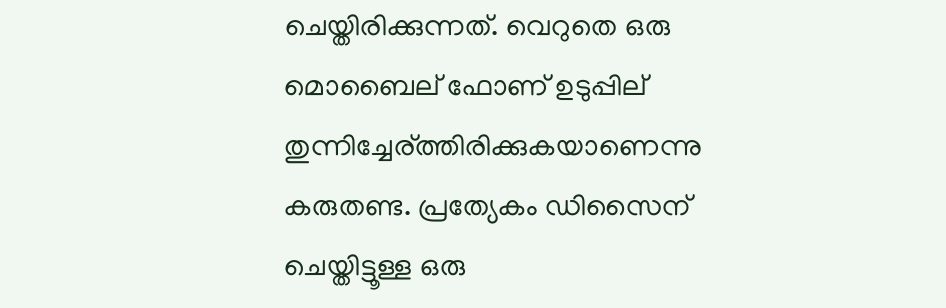ചെയ്തിരിക്കുന്നത്. വെറുതെ ഒരു മൊബൈല് ഫോണ് ഉടുപ്പില് തുന്നിച്ചേര്ത്തിരിക്കുകയാണെന്നു കരുതണ്ട. പ്രത്യേകം ഡിസൈന് ചെയ്തിട്ടൂള്ള ഒരു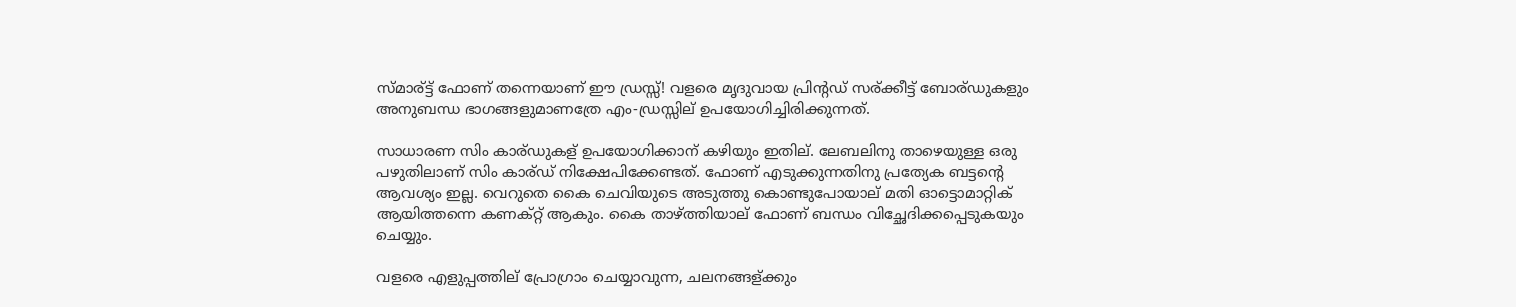സ്മാര്ട്ട് ഫോണ് തന്നെയാണ് ഈ ഡ്രസ്സ്! വളരെ മൃദുവായ പ്രിന്റഡ് സര്ക്കീട്ട് ബോര്ഡുകളും അനുബന്ധ ഭാഗങ്ങളുമാണത്രേ എം-ഡ്രസ്സില് ഉപയോഗിച്ചിരിക്കുന്നത്.

സാധാരണ സിം കാര്ഡുകള് ഉപയോഗിക്കാന് കഴിയും ഇതില്. ലേബലിനു താഴെയുള്ള ഒരു പഴുതിലാണ് സിം കാര്ഡ് നിക്ഷേപിക്കേണ്ടത്. ഫോണ് എടുക്കുന്നതിനു പ്രത്യേക ബട്ടന്റെ ആവശ്യം ഇല്ല. വെറുതെ കൈ ചെവിയുടെ അടുത്തു കൊണ്ടുപോയാല് മതി ഓട്ടൊമാറ്റിക് ആയിത്തന്നെ കണക്റ്റ് ആകും. കൈ താഴ്ത്തിയാല് ഫോണ് ബന്ധം വിച്ഛേദിക്കപ്പെടുകയും ചെയ്യും.

വളരെ എളുപ്പത്തില് പ്രോഗ്രാം ചെയ്യാവുന്ന, ചലനങ്ങള്ക്കും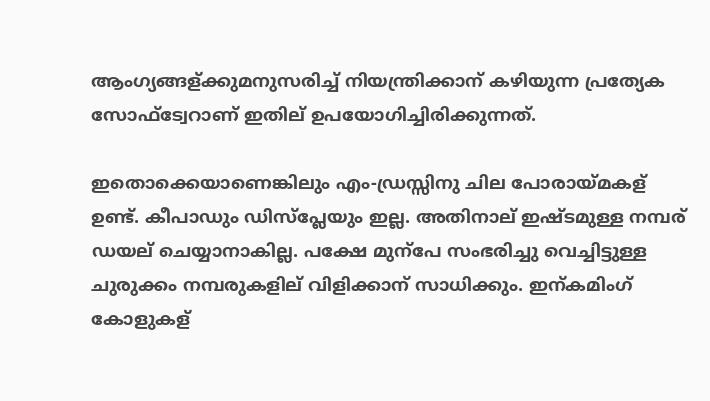ആംഗ്യങ്ങള്ക്കുമനുസരിച്ച് നിയന്ത്രിക്കാന് കഴിയുന്ന പ്രത്യേക സോഫ്ട്വേറാണ് ഇതില് ഉപയോഗിച്ചിരിക്കുന്നത്.

ഇതൊക്കെയാണെങ്കിലും എം-ഡ്രസ്സിനു ചില പോരായ്മകള് ഉണ്ട്. കീപാഡും ഡിസ്പ്ലേയും ഇല്ല. അതിനാല് ഇഷ്ടമുള്ള നമ്പര് ഡയല് ചെയ്യാനാകില്ല. പക്ഷേ മുന്പേ സംഭരിച്ചു വെച്ചിട്ടുള്ള ചുരുക്കം നമ്പരുകളില് വിളിക്കാന് സാധിക്കും. ഇന്കമിംഗ് കോളുകള്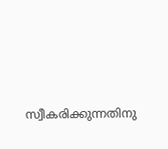സ്വീകരിക്കുന്നതിനു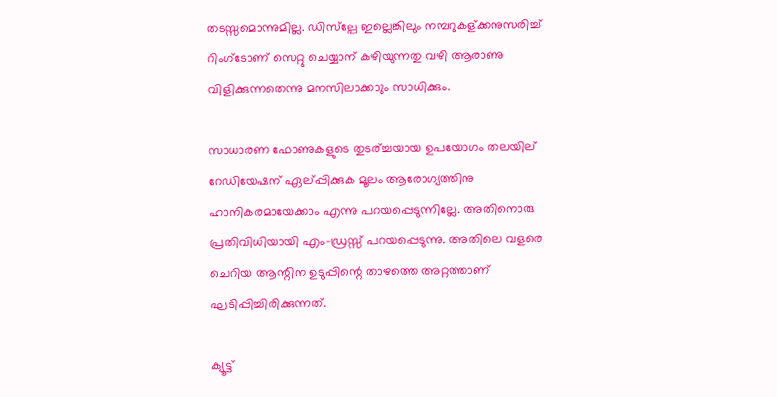തടസ്സമൊന്നുമില്ല. ഡിസ്ല്പേ ഇല്ലെങ്കിലും നമ്പറുകള്ക്കനുസരിച്ച് റിംഗ്ടോണ് സെറ്റു ചെയ്യാന് കഴിയുന്നതു വഴി ആരാണു വിളിക്കുന്നതെന്നു മനസിലാക്കാും സാധിക്കും.

സാധാരണ ഫോണുകളുടെ തുടര്ച്ചയായ ഉപയോഗം തലയില് റേഡിയേഷന് ഏല്പ്പിക്കുക മൂലം ആരോഗ്യത്തിനു ഹാനികരമായേക്കാം എന്നു പറയപ്പെടുന്നില്ലേ. അതിനൊരു പ്രതിവിധിയായി എം-ഡ്രസ്സ് പറയപ്പെടുന്നു. അതിലെ വളരെ ചെറിയ ആന്റിന ഉടുപ്പിന്റെ താഴത്തെ അറ്റത്താണ് ഘടിപ്പിച്ചിരിക്കുന്നത്.

ക്യൂട്ട്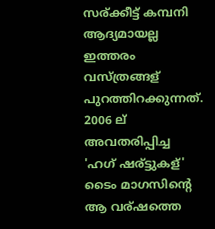സര്ക്കീട്ട് കമ്പനി ആദ്യമായല്ല ഇത്തരം വസ്ത്രങ്ങള് പുറത്തിറക്കുന്നത്. 2006 ല് അവതരിപ്പിച്ച 'ഹഗ് ഷര്ട്ടുകള്' ടൈം മാഗസിന്റെ ആ വര്ഷത്തെ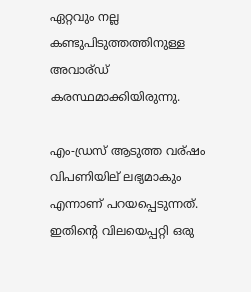ഏറ്റവും നല്ല കണ്ടുപിടുത്തത്തിനുള്ള അവാര്ഡ് കരസ്ഥമാക്കിയിരുന്നു.

എം-ഡ്രസ് ആടുത്ത വര്ഷം വിപണിയില് ലഭ്യമാകും എന്നാണ് പറയപ്പെടുന്നത്. ഇതിന്റെ വിലയെപ്പറ്റി ഒരു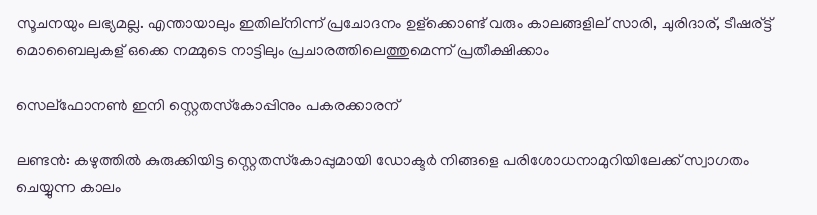സൂചനയും ലഭ്യമല്ല. എന്തായാലും ഇതില്നിന്ന് പ്രചോദനം ഉള്ക്കൊണ്ട് വരും കാലങ്ങളില് സാരി, ചുരിദാര്, ടീഷര്ട്ട് മൊബൈലുകള് ഒക്കെ നമ്മുടെ നാട്ടിലും പ്രചാരത്തിലെത്തുമെന്ന് പ്രതീക്ഷിക്കാം

സെല്ഫോനണ്‍ ഇനി സ്റ്റെതസ്‌കോപ്പിനും പകരക്കാരന്

ലണ്ടന്‍: കഴുത്തില്‍ കുരുക്കിയിട്ട സ്റ്റെതസ്‌കോപ്പുമായി ഡോക്ടര്‍ നിങ്ങളെ പരിശോധനാമുറിയിലേക്ക് സ്വാഗതം ചെയ്യുന്ന കാലം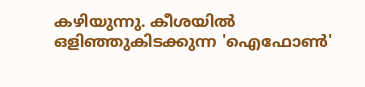കഴിയുന്നു. കീശയില്‍ ഒളിഞ്ഞുകിടക്കുന്ന 'ഐഫോണ്‍'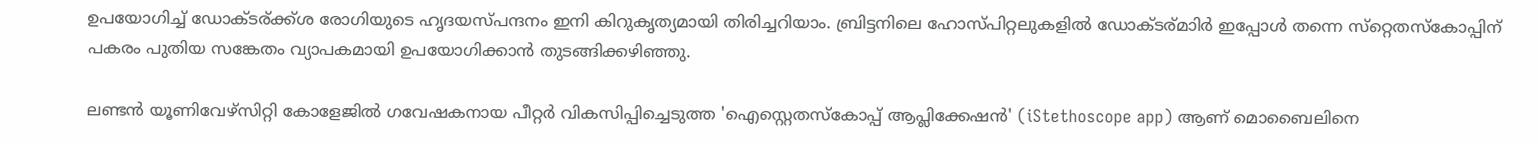ഉപയോഗിച്ച് ഡോക്ടര്ക്ക്ശ രോഗിയുടെ ഹൃദയസ്പന്ദനം ഇനി കിറുകൃത്യമായി തിരിച്ചറിയാം. ബ്രിട്ടനിലെ ഹോസ്പിറ്റലുകളില്‍ ഡോക്ടര്മാിര്‍ ഇപ്പോള്‍ തന്നെ സ്‌റ്റെതസ്‌കോപ്പിന് പകരം പുതിയ സങ്കേതം വ്യാപകമായി ഉപയോഗിക്കാന്‍ തുടങ്ങിക്കഴിഞ്ഞു.

ലണ്ടന്‍ യൂണിവേഴ്‌സിറ്റി കോളേജില്‍ ഗവേഷകനായ പീറ്റര്‍ വികസിപ്പിച്ചെടുത്ത 'ഐസ്റ്റെതസ്‌കോപ്പ് ആപ്ലിക്കേഷന്‍' (iStethoscope app) ആണ് മൊബൈലിനെ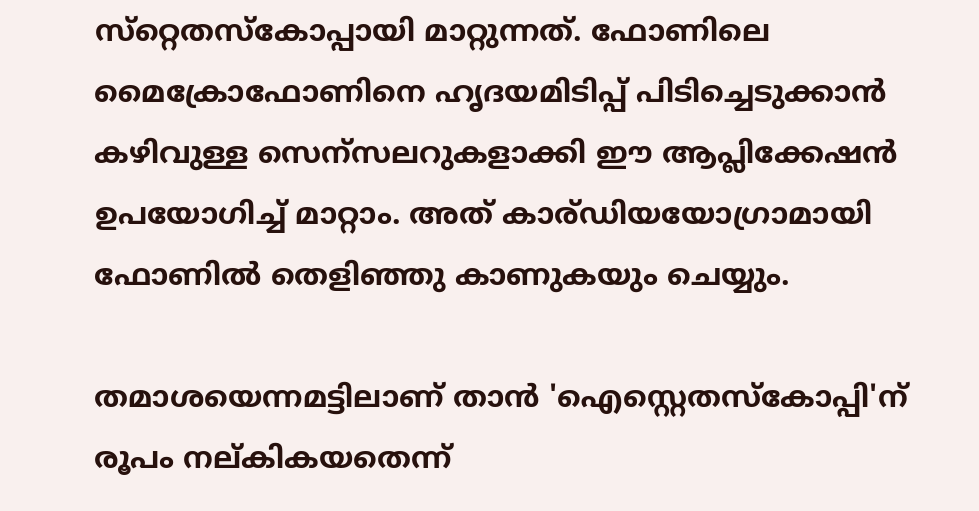സ്‌റ്റെതസ്‌കോപ്പായി മാറ്റുന്നത്. ഫോണിലെ മൈക്രോഫോണിനെ ഹൃദയമിടിപ്പ് പിടിച്ചെടുക്കാന്‍ കഴിവുള്ള സെന്സലറുകളാക്കി ഈ ആപ്ലിക്കേഷന്‍ ഉപയോഗിച്ച് മാറ്റാം. അത് കാര്ഡിയയോഗ്രാമായി ഫോണില്‍ തെളിഞ്ഞു കാണുകയും ചെയ്യും.

തമാശയെന്നമട്ടിലാണ് താന്‍ 'ഐസ്റ്റെതസ്‌കോപ്പി'ന് രൂപം നല്കികയതെന്ന്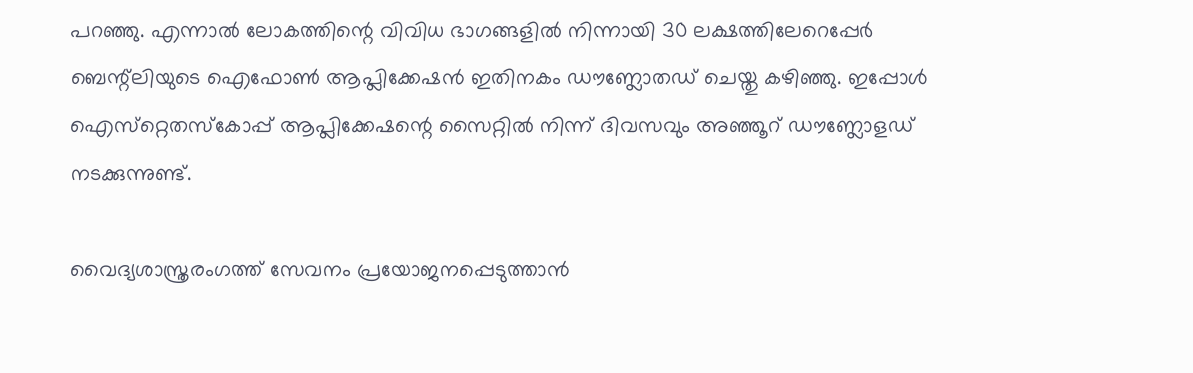പറഞ്ഞു. എന്നാല്‍ ലോകത്തിന്റെ വിവിധ ഭാഗങ്ങളില്‍ നിന്നായി 30 ലക്ഷത്തിലേറെപ്പേര്‍ ബെന്റ്‌ലിയുടെ ഐഫോണ്‍ ആപ്ലിക്കേഷന്‍ ഇതിനകം ഡൗണ്ലോതഡ് ചെയ്തു കഴിഞ്ഞു. ഇപ്പോള്‍ ഐസ്‌റ്റെതസ്‌കോപ്പ് ആപ്ലിക്കേഷന്റെ സൈറ്റില്‍ നിന്ന് ദിവസവും അഞ്ഞൂറ് ഡൗണ്ലോളഡ് നടക്കുന്നുണ്ട്.

വൈദ്യശാസ്ത്രരംഗത്ത് സേവനം പ്രയോജനപ്പെടുത്താന്‍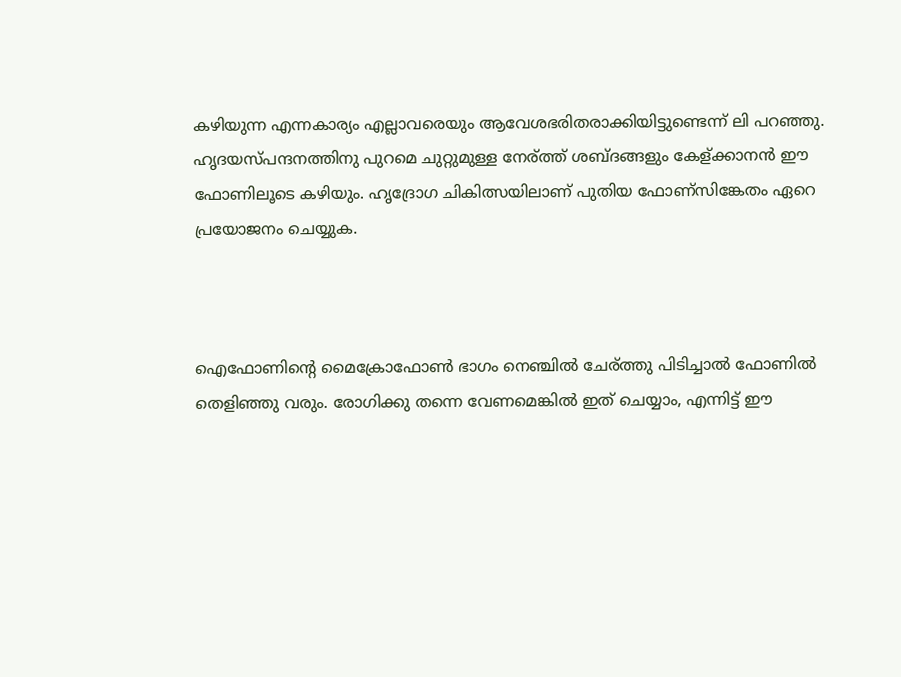കഴിയുന്ന എന്നകാര്യം എല്ലാവരെയും ആവേശഭരിതരാക്കിയിട്ടുണ്ടെന്ന് ലി പറഞ്ഞു. ഹൃദയസ്പന്ദനത്തിനു പുറമെ ചുറ്റുമുള്ള നേര്ത്ത് ശബ്ദങ്ങളും കേള്ക്കാനന്‍ ഈ ഫോണിലൂടെ കഴിയും. ഹൃദ്രോഗ ചികിത്സയിലാണ് പുതിയ ഫോണ്സിങ്കേതം ഏറെ പ്രയോജനം ചെയ്യുക.



ഐഫോണിന്റെ മൈക്രോഫോണ്‍ ഭാഗം നെഞ്ചില്‍ ചേര്ത്തു പിടിച്ചാല്‍ ഫോണില്‍ തെളിഞ്ഞു വരും. രോഗിക്കു തന്നെ വേണമെങ്കില്‍ ഇത് ചെയ്യാം, എന്നിട്ട് ഈ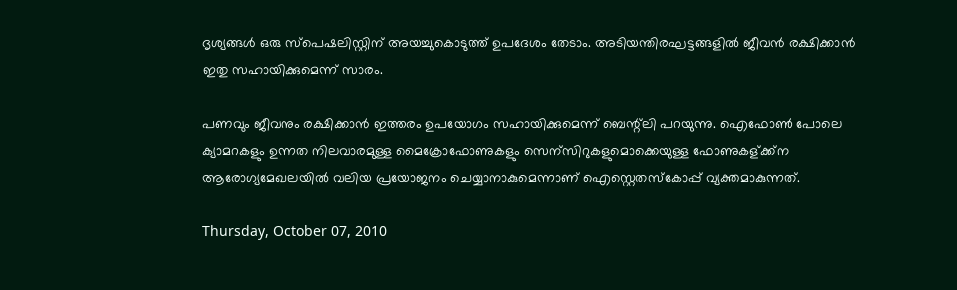ദൃശ്യങ്ങള്‍ ഒരു സ്‌പെഷലിസ്റ്റിന് അയച്ചുകൊടുത്ത് ഉപദേശം തേടാം. അടിയന്തിരഘട്ടങ്ങളില്‍ ജീവന്‍ രക്ഷിക്കാന്‍ ഇതു സഹായിക്കുമെന്ന് സാരം.

പണവും ജീവനും രക്ഷിക്കാന്‍ ഇത്തരം ഉപയോഗം സഹായിക്കുമെന്ന് ബെന്റ്‌ലി പറയുന്നു. ഐഫോണ്‍ പോലെ ക്യാമറകളും ഉന്നത നിലവാരമുള്ള മൈക്രോഫോണുകളും സെന്സിറുകളുമൊക്കെയുള്ള ഫോണുകള്ക്ക്ന ആരോഗ്യമേഖലയില്‍ വലിയ പ്രയോജനം ചെയ്യാനാകുമെന്നാണ് ഐസ്റ്റെതസ്‌കോപ്പ് വ്യക്തമാകുന്നത്.

Thursday, October 07, 2010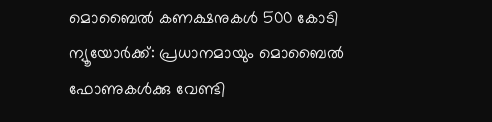മൊബൈല്‍ കണക്ഷനുകള്‍ 500 കോടി
ന്യൂയോര്‍ക്ക്: പ്രധാനമായും മൊബൈല്‍ ഫോണുകള്‍ക്കു വേണ്ടി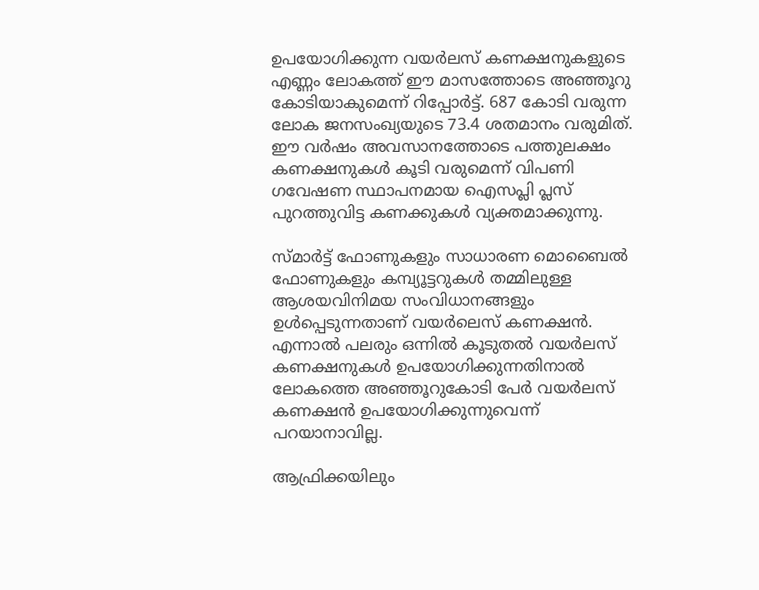ഉപയോഗിക്കുന്ന വയര്‍ലസ് കണക്ഷനുകളുടെ എണ്ണം ലോകത്ത് ഈ മാസത്തോടെ അഞ്ഞൂറു കോടിയാകുമെന്ന് റിപ്പോര്‍ട്ട്. 687 കോടി വരുന്ന ലോക ജനസംഖ്യയുടെ 73.4 ശതമാനം വരുമിത്. ഈ വര്‍ഷം അവസാനത്തോടെ പത്തുലക്ഷം കണക്ഷനുകള്‍ കൂടി വരുമെന്ന് വിപണി ഗവേഷണ സ്ഥാപനമായ ഐസപ്ലി പ്ലസ് പുറത്തുവിട്ട കണക്കുകള്‍ വ്യക്തമാക്കുന്നു.

സ്മാര്‍ട്ട് ഫോണുകളും സാധാരണ മൊബൈല്‍ ഫോണുകളും കമ്പ്യൂട്ടറുകള്‍ തമ്മിലുള്ള ആശയവിനിമയ സംവിധാനങ്ങളും ഉള്‍പ്പെടുന്നതാണ് വയര്‍ലെസ് കണക്ഷന്‍. എന്നാല്‍ പലരും ഒന്നില്‍ കൂടുതല്‍ വയര്‍ലസ് കണക്ഷനുകള്‍ ഉപയോഗിക്കുന്നതിനാല്‍ ലോകത്തെ അഞ്ഞൂറുകോടി പേര്‍ വയര്‍ലസ് കണക്ഷന്‍ ഉപയോഗിക്കുന്നുവെന്ന് പറയാനാവില്ല.

ആഫ്രിക്കയിലും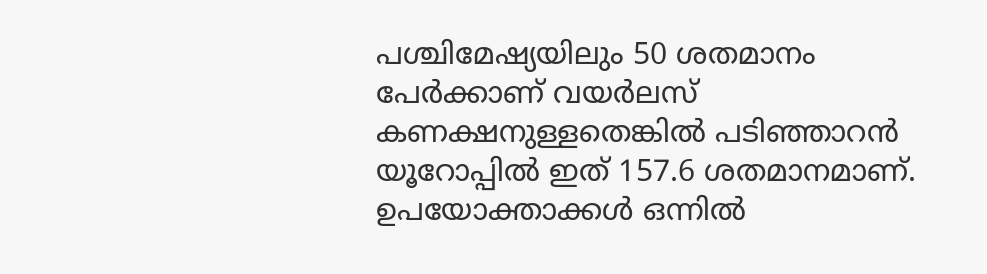പശ്ചിമേഷ്യയിലും 50 ശതമാനം പേര്‍ക്കാണ് വയര്‍ലസ് കണക്ഷനുള്ളതെങ്കില്‍ പടിഞ്ഞാറന്‍ യൂറോപ്പില്‍ ഇത് 157.6 ശതമാനമാണ്. ഉപയോക്താക്കള്‍ ഒന്നില്‍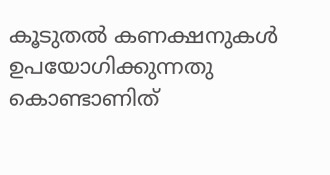കൂടുതല്‍ കണക്ഷനുകള്‍ ഉപയോഗിക്കുന്നതു കൊണ്ടാണിത്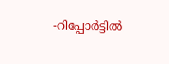-റിപ്പോര്‍ട്ടില്‍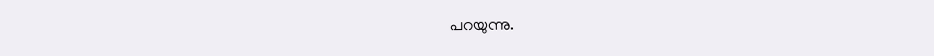പറയുന്നു.